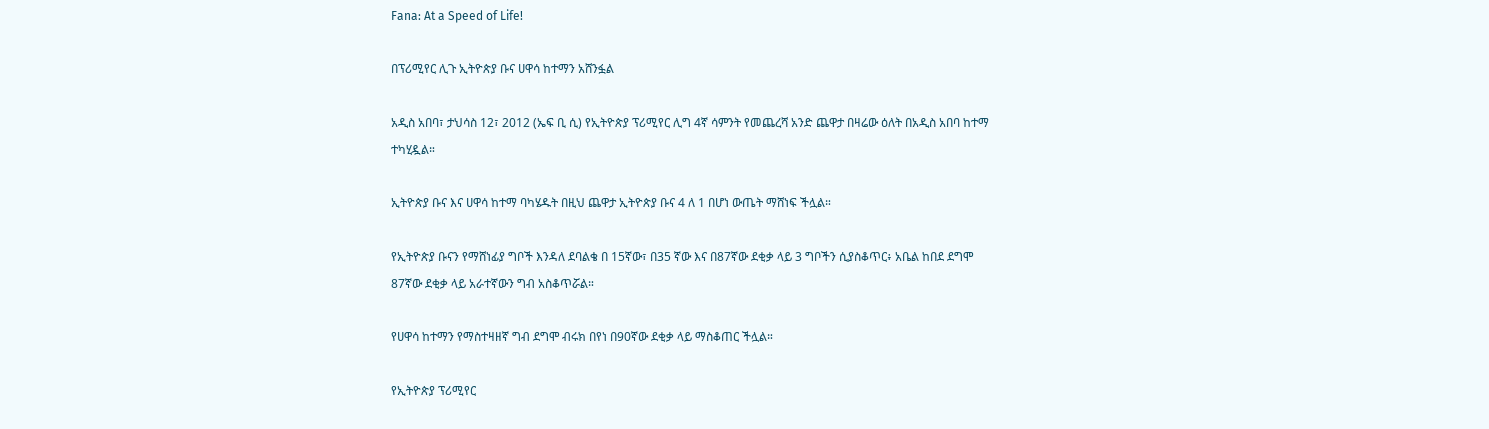Fana: At a Speed of Life!

በፕሪሚየር ሊጉ ኢትዮጵያ ቡና ሀዋሳ ከተማን አሸንፏል

አዲስ አበባ፣ ታህሳስ 12፣ 2012 (ኤፍ ቢ ሲ) የኢትዮጵያ ፕሪሚየር ሊግ 4ኛ ሳምንት የመጨረሻ አንድ ጨዋታ በዛሬው ዕለት በአዲስ አበባ ከተማ ተካሂዷል።

ኢትዮጵያ ቡና እና ሀዋሳ ከተማ ባካሄዱት በዚህ ጨዋታ ኢትዮጵያ ቡና 4 ለ 1 በሆነ ውጤት ማሸነፍ ችሏል።

የኢትዮጵያ ቡናን የማሸነፊያ ግቦች እንዳለ ደባልቄ በ 15ኛው፣ በ35 ኛው እና በ87ኛው ደቂቃ ላይ 3 ግቦችን ሲያስቆጥር፥ አቤል ከበደ ደግሞ  87ኛው ደቂቃ ላይ አራተኛውን ግብ አስቆጥሯል።

የሀዋሳ ከተማን የማስተዛዘኛ ግብ ደግሞ ብሩክ በየነ በ90ኛው ደቂቃ ላይ ማስቆጠር ችሏል።

የኢትዮጵያ ፕሪሚየር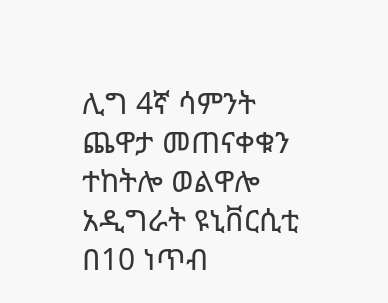ሊግ 4ኛ ሳምንት ጨዋታ መጠናቀቁን ተከትሎ ወልዋሎ አዲግራት ዩኒቨርሲቲ በ10 ነጥብ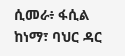ሲመራ፥ ፋሲል ከነማ፣ ባህር ዳር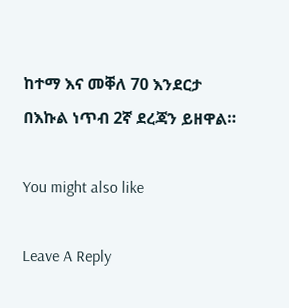ከተማ እና መቐለ 70 እንደርታ በእኩል ነጥብ 2ኛ ደረጃን ይዘዋል።

You might also like

Leave A Reply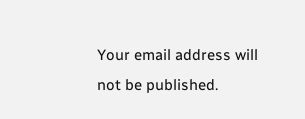Your email address will not be published.